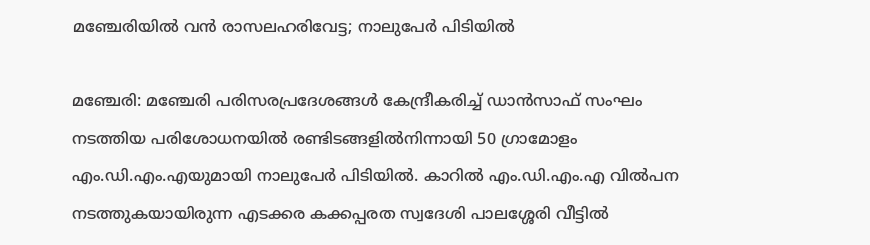മഞ്ചേരിയിൽ വൻ രാസലഹരിവേട്ട; നാലുപേർ പിടിയിൽ

മഞ്ചേരി: മഞ്ചേരി പരിസരപ്രദേശങ്ങൾ കേന്ദ്രീകരിച്ച് ഡാൻസാഫ് സംഘം നടത്തിയ പരിശോധനയിൽ രണ്ടിടങ്ങളിൽനിന്നായി 50 ഗ്രാമോളം എം.ഡി.എം.എയുമായി നാലുപേർ പിടിയിൽ. കാറിൽ എം.ഡി.എം.എ വിൽപന നടത്തുകയായിരുന്ന എടക്കര കക്കപ്പരത സ്വദേശി പാലശ്ശേരി വീട്ടിൽ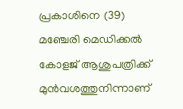പ്രകാശിനെ (39) മഞ്ചേരി മെഡിക്കൽ കോളജ് ആശുപത്രിക്ക് മുൻവശത്തുനിന്നാണ്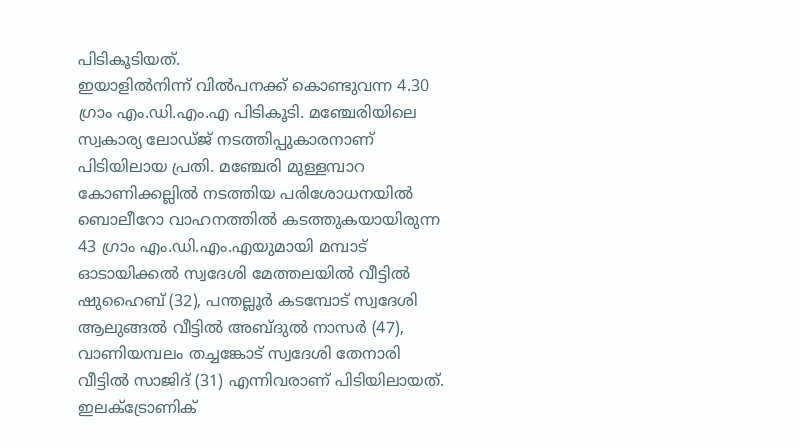പിടികൂടിയത്.
ഇയാളിൽനിന്ന് വിൽപനക്ക് കൊണ്ടുവന്ന 4.30 ഗ്രാം എം.ഡി.എം.എ പിടികൂടി. മഞ്ചേരിയിലെ സ്വകാര്യ ലോഡ്ജ് നടത്തിപ്പുകാരനാണ് പിടിയിലായ പ്രതി. മഞ്ചേരി മുള്ളമ്പാറ കോണിക്കല്ലിൽ നടത്തിയ പരിശോധനയിൽ ബൊലീറോ വാഹനത്തിൽ കടത്തുകയായിരുന്ന 43 ഗ്രാം എം.ഡി.എം.എയുമായി മമ്പാട് ഓടായിക്കൽ സ്വദേശി മേത്തലയിൽ വീട്ടിൽ ഷുഹൈബ് (32), പന്തല്ലൂർ കടമ്പോട് സ്വദേശി ആലുങ്ങൽ വീട്ടിൽ അബ്ദുൽ നാസർ (47), വാണിയമ്പലം തച്ചങ്കോട് സ്വദേശി തേനാരി വീട്ടിൽ സാജിദ് (31) എന്നിവരാണ് പിടിയിലായത്.
ഇലക്ട്രോണിക്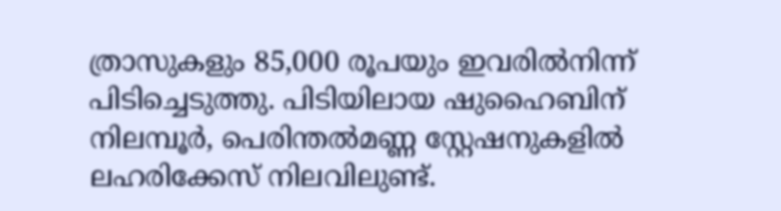ത്രാസുകളും 85,000 രൂപയും ഇവരിൽനിന്ന് പിടിച്ചെടുത്തു. പിടിയിലായ ഷുഹൈബിന് നിലമ്പൂർ, പെരിന്തൽമണ്ണ സ്റ്റേഷനുകളിൽ ലഹരിക്കേസ് നിലവിലുണ്ട്.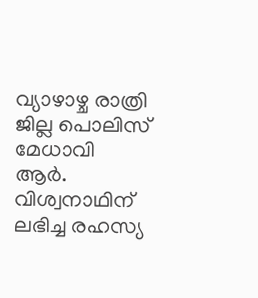വ്യാഴാഴ്ച രാത്രി ജില്ല പൊലിസ് മേധാവി ആർ. വിശ്വനാഥിന് ലഭിച്ച രഹസ്യ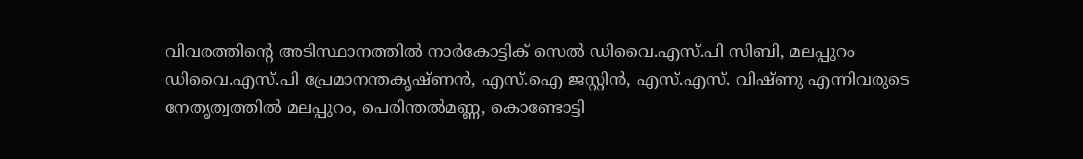വിവരത്തിന്റെ അടിസ്ഥാനത്തിൽ നാർകോട്ടിക് സെൽ ഡിവൈ.എസ്.പി സിബി, മലപ്പുറം ഡിവൈ.എസ്.പി പ്രേമാനന്തകൃഷ്ണൻ, എസ്.ഐ ജസ്റ്റിൻ, എസ്.എസ്. വിഷ്ണു എന്നിവരുടെ നേതൃത്വത്തിൽ മലപ്പുറം, പെരിന്തൽമണ്ണ, കൊണ്ടോട്ടി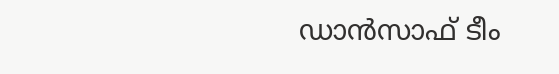ഡാൻസാഫ് ടീം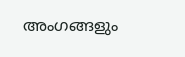അംഗങ്ങളും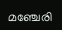മഞ്ചേരി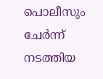പൊലീസും ചേർന്ന് നടത്തിയ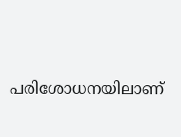പരിശോധനയിലാണ്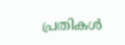പ്രതികൾ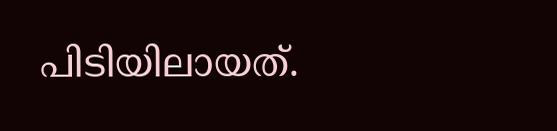പിടിയിലായത്.